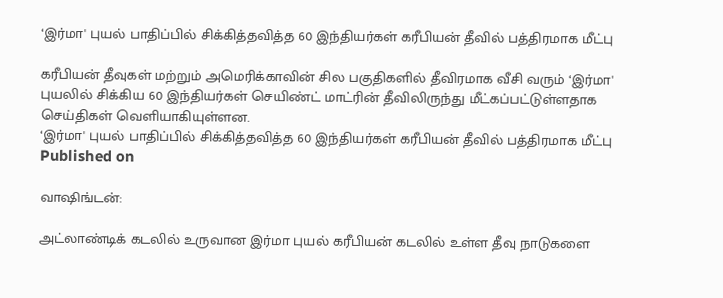‘இர்மா' புயல் பாதிப்பில் சிக்கித்தவித்த 60 இந்தியர்கள் கரீபியன் தீவில் பத்திரமாக மீட்பு

கரீபியன் தீவுகள் மற்றும் அமெரிக்காவின் சில பகுதிகளில் தீவிரமாக வீசி வரும் ‘இர்மா' புயலில் சிக்கிய 60 இந்தியர்கள் செயிண்ட் மாட்ரின் தீவிலிருந்து மீட்கப்பட்டுள்ளதாக செய்திகள் வெளியாகியுள்ளன.
‘இர்மா' புயல் பாதிப்பில் சிக்கித்தவித்த 60 இந்தியர்கள் கரீபியன் தீவில் பத்திரமாக மீட்பு
Published on

வாஷிங்டன்:

அட்லாண்டிக் கடலில் உருவான இர்மா புயல் கரீபியன் கடலில் உள்ள தீவு நாடுகளை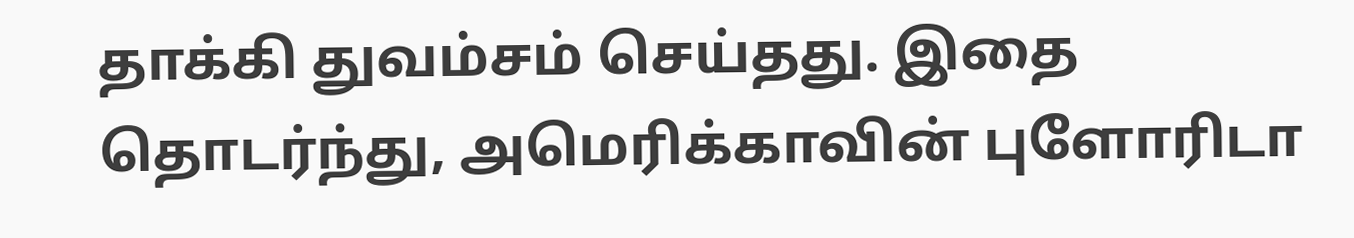தாக்கி துவம்சம் செய்தது. இதை தொடர்ந்து, அமெரிக்காவின் புளோரிடா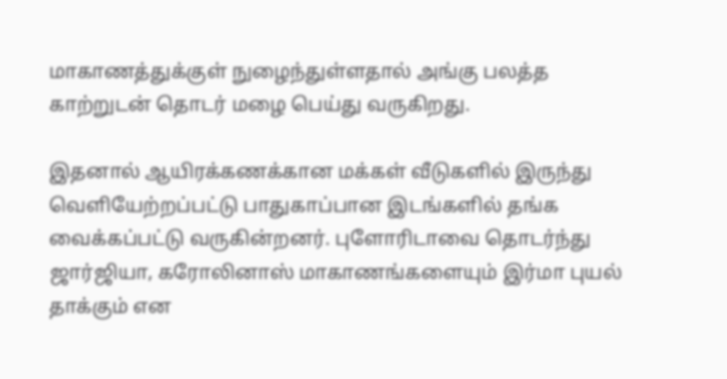மாகாணத்துக்குள் நுழைந்துள்ளதால் அங்கு பலத்த காற்றுடன் தொடர் மழை பெய்து வருகிறது.

இதனால் ஆயிரக்கணக்கான மக்கள் வீடுகளில் இருந்து வெளியேற்றப்பட்டு பாதுகாப்பான இடங்களில் தங்க வைக்கப்பட்டு வருகின்றனர். புளோரிடாவை தொடர்ந்து ஜார்ஜியா, கரோலினாஸ் மாகாணங்களையும் இர்மா புயல் தாக்கும் என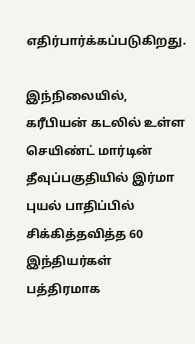எதிர்பார்க்கப்படுகிறது.

இந்நிலையில், கரீபியன் கடலில் உள்ள செயிண்ட் மார்டின் தீவுப்பகுதியில் இர்மா புயல் பாதிப்பில் சிக்கித்தவித்த 60 இந்தியர்கள் பத்திரமாக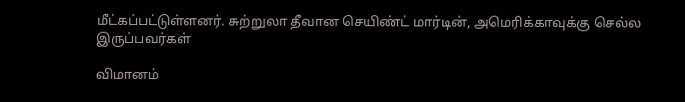மீட்கப்பட்டுள்ளனர். சுற்றுலா தீவான செயிண்ட் மார்டின், அமெரிக்காவுக்கு செல்ல இருப்பவர்கள்

விமானம்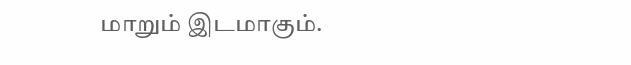மாறும் இடமாகும்.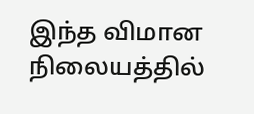இந்த விமான நிலையத்தில்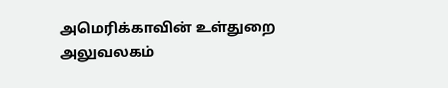அமெரிக்காவின் உள்துறை அலுவலகம்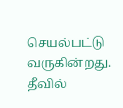செயல்பட்டு வருகின்றது. தீவில்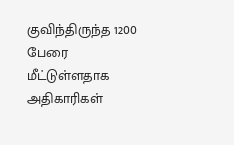குவிந்திருந்த 1200 பேரை மீட்டுள்ளதாக அதிகாரிகள்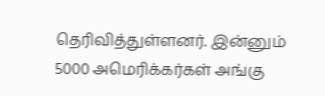தெரிவித்துள்ளனர். இன்னும் 5000 அமெரிக்கர்கள் அங்கு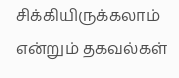சிக்கியிருக்கலாம் என்றும் தகவல்கள்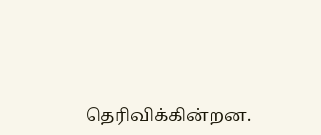தெரிவிக்கின்றன.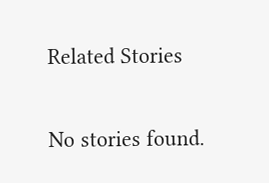Related Stories

No stories found.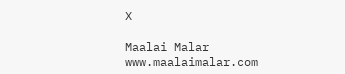X

Maalai Malar
www.maalaimalar.com